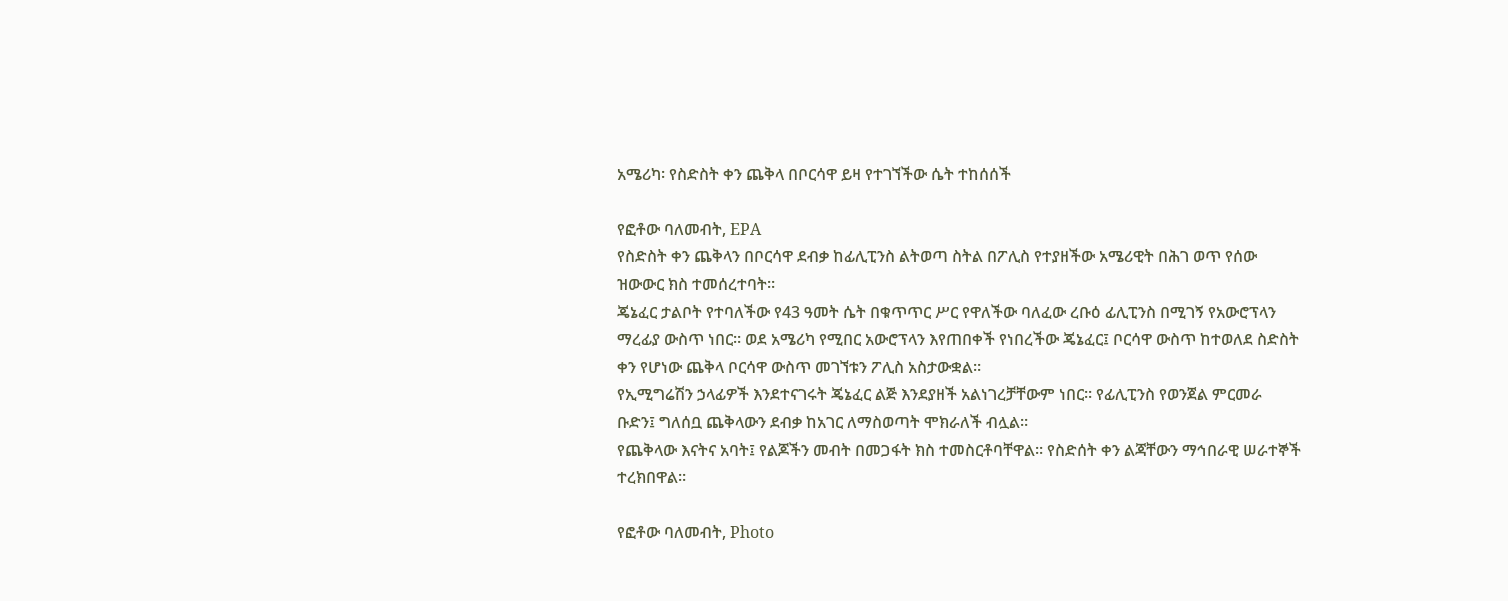አሜሪካ፡ የስድስት ቀን ጨቅላ በቦርሳዋ ይዛ የተገኘችው ሴት ተከሰሰች

የፎቶው ባለመብት, EPA
የስድስት ቀን ጨቅላን በቦርሳዋ ደብቃ ከፊሊፒንስ ልትወጣ ስትል በፖሊስ የተያዘችው አሜሪዊት በሕገ ወጥ የሰው ዝውውር ክስ ተመሰረተባት።
ጄኔፈር ታልቦት የተባለችው የ43 ዓመት ሴት በቁጥጥር ሥር የዋለችው ባለፈው ረቡዕ ፊሊፒንስ በሚገኝ የአውሮፕላን ማረፊያ ውስጥ ነበር። ወደ አሜሪካ የሚበር አውሮፕላን እየጠበቀች የነበረችው ጄኔፈር፤ ቦርሳዋ ውስጥ ከተወለደ ስድስት ቀን የሆነው ጨቅላ ቦርሳዋ ውስጥ መገኘቱን ፖሊስ አስታውቋል።
የኢሚግሬሽን ኃላፊዎች እንደተናገሩት ጄኔፈር ልጅ እንደያዘች አልነገረቻቸውም ነበር። የፊሊፒንስ የወንጀል ምርመራ ቡድን፤ ግለሰቧ ጨቅላውን ደብቃ ከአገር ለማስወጣት ሞክራለች ብሏል።
የጨቅላው እናትና አባት፤ የልጆችን መብት በመጋፋት ክስ ተመስርቶባቸዋል። የስድሰት ቀን ልጃቸውን ማኅበራዊ ሠራተኞች ተረክበዋል።

የፎቶው ባለመብት, Photo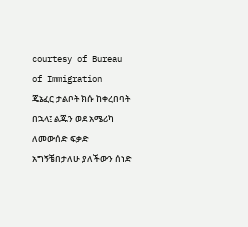courtesy of Bureau of Immigration
ጄኔፈር ታልቦት ክሱ ከቀረበባት በኋላ፤ ልጁን ወደ አሜሪካ ለመውሰድ ፍቃድ አግኝቼበታለሁ ያለችውን ሰነድ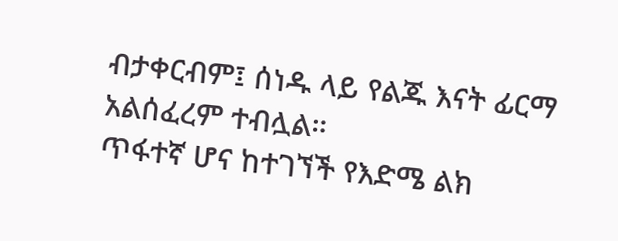ብታቀርብም፤ ሰነዱ ላይ የልጁ እናት ፊርማ አልሰፈረም ተብሏል።
ጥፋተኛ ሆና ከተገኘች የእድሜ ልክ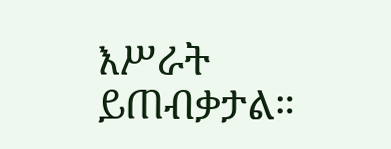እሥራት ይጠብቃታል።